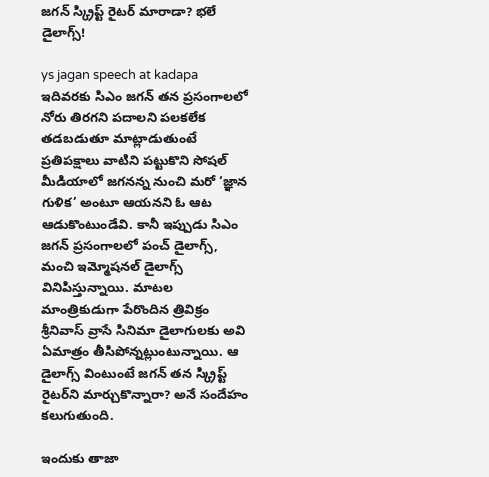జగన్‌ స్క్రిప్ట్ రైటర్ మారాడా? భలే డైలాగ్స్!

ys jagan speech at kadapa ఇదివరకు సిఎం జగన్‌ తన ప్రసంగాలలో నోరు తిరగని పదాలని పలకలేక తడబడుతూ మాట్లాడుతుంటే ప్రతిపక్షాలు వాటిని పట్టుకొని సోషల్ మీడియాలో జగనన్న నుంచి మరో ‘జ్ఞాన గుళిక’ అంటూ ఆయనని ఓ ఆట ఆడుకొంటుండేవి. కానీ ఇప్పుడు సిఎం జగన్‌ ప్రసంగాలలో పంచ్ డైలాగ్స్, మంచి ఇమ్మోషనల్ డైలాగ్స్ వినిపిస్తున్నాయి. మాటల మాంత్రికుడుగా పేరొందిన త్రివిక్రం శ్రీనివాస్‌ వ్రాసే సినిమా డైలాగులకు అవి ఏమాత్రం తీసిపోన్నట్లుంటున్నాయి. ఆ డైలాగ్స్ వింటుంటే జగన్‌ తన స్క్రిప్ట్ రైటర్‌ని మార్చుకొన్నారా? అనే సందేహం కలుగుతుంది.

ఇందుకు తాజా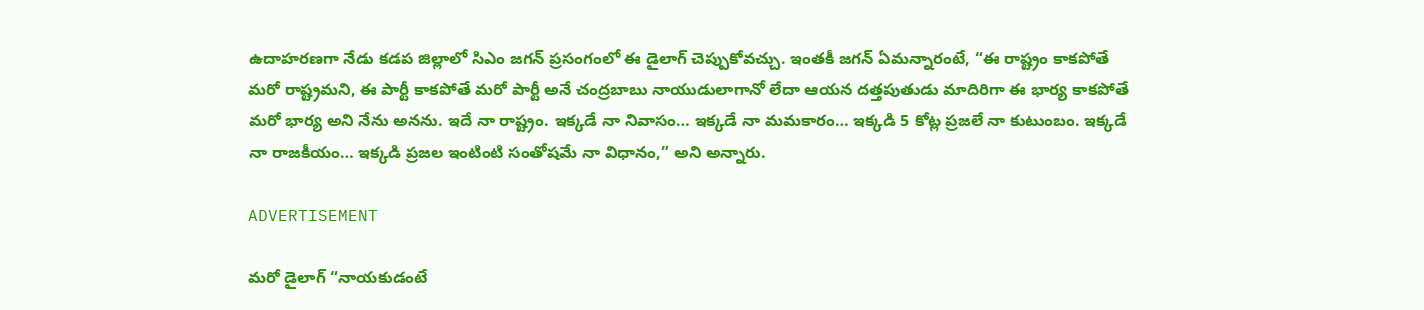ఉదాహరణగా నేడు కడప జిల్లాలో సిఎం జగన్‌ ప్రసంగంలో ఈ డైలాగ్ చెప్పుకోవచ్చు. ఇంతకీ జగన్‌ ఏమన్నారంటే, “ఈ రాష్ట్రం కాకపోతే మరో రాష్ట్రమని, ఈ పార్టీ కాకపోతే మరో పార్టీ అనే చంద్రబాబు నాయుడులాగానో లేదా ఆయన దత్తపుతుడు మాదిరిగా ఈ భార్య కాకపోతే మరో భార్య అని నేను అనను. ఇదే నా రాష్ట్రం. ఇక్కడే నా నివాసం… ఇక్కడే నా మమకారం… ఇక్కడి 5 కోట్ల ప్రజలే నా కుటుంబం. ఇక్కడే నా రాజకీయం… ఇక్కడి ప్రజల ఇంటింటి సంతోషమే నా విధానం,” అని అన్నారు.

ADVERTISEMENT

మరో డైలాగ్ “నాయకుడంటే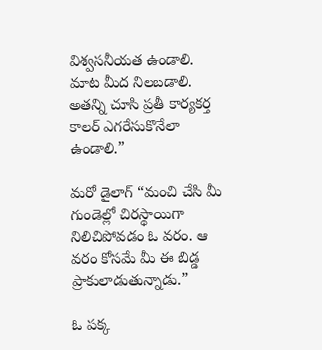విశ్వసనీయత ఉండాలి. మాట మీద నిలబడాలి. అతన్ని చూసి ప్రతీ కార్యకర్త కాలర్ ఎగరేసుకొనేలా ఉండాలి.”

మరో డైలాగ్ “మంచి చేసి మీ గుండెల్లో చిరస్థాయిగా నిలిచిపోవడం ఓ వరం. ఆ వరం కోసమే మీ ఈ బిడ్డ ప్రాకులాడుతున్నాడు.”

ఓ పక్క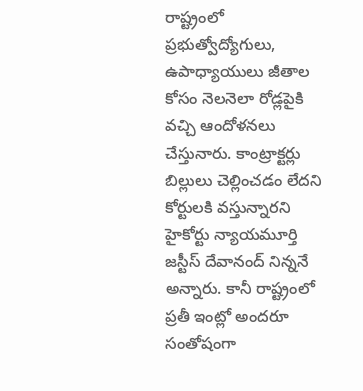రాష్ట్రంలో ప్రభుత్వోద్యోగులు, ఉపాధ్యాయులు జీతాల కోసం నెలనెలా రోడ్లపైకి వచ్చి ఆందోళనలు చేస్తునారు. కాంట్రాక్టర్లు బిల్లులు చెల్లించడం లేదని కోర్టులకి వస్తున్నారని హైకోర్టు న్యాయమూర్తి జస్టీస్ దేవానంద్ నిన్ననే అన్నారు. కానీ రాష్ట్రంలో ప్రతీ ఇంట్లో అందరూ సంతోషంగా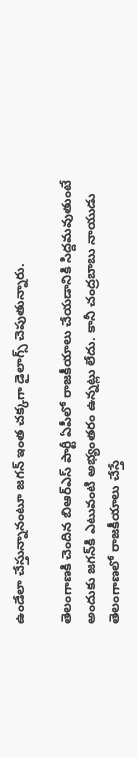ఉండేలా చేస్తున్నానంటూ జగన్‌ ఇంత చక్కగా డైలాగ్స్ చెపుతున్నారు.

తెలంగాణకి చెందిన బిఆర్ఎస్‌ పార్టీ ఏపీలో రాజకీయాలు చేయడానికి సిద్దమవుతుంటే అందుకు జగన్‌కి ఎటువంటి అభ్యంతరం ఉన్నట్లు లేదు. కానీ చంద్రబాబు నాయుడు తెలంగాణలో రాజకీయాలు చేస్తే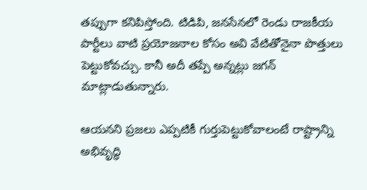తప్పుగా కనిపిస్తోంది. టిడిపి, జనసేనలో రెండు రాజకీయ పార్టీలు వాటి ప్రయోజనాల కోసం అవి వేటితోనైనా పొత్తులు పెట్టుకోవచ్చు. కానీ అదీ తప్పే అన్నట్లు జగన్‌ మాట్లాడుతున్నారు.

ఆయనని ప్రజలు ఎప్పటికీ గుర్తుపెట్టుకోవాలంటే రాష్ట్రాన్ని అభివృద్ధి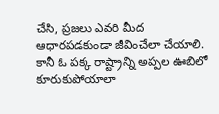చేసి, ప్రజలు ఎవరి మీద ఆధారపడకుండా జీవించేలా చేయాలి. కానీ ఓ పక్క రాష్ట్రాన్ని అప్పల ఊబిలో కూరుకుపోయాలా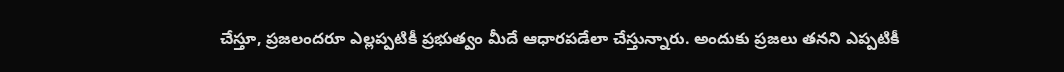చేస్తూ, ప్రజలందరూ ఎల్లప్పటికీ ప్రభుత్వం మీదే ఆధారపడేలా చేస్తున్నారు. అందుకు ప్రజలు తనని ఎప్పటికీ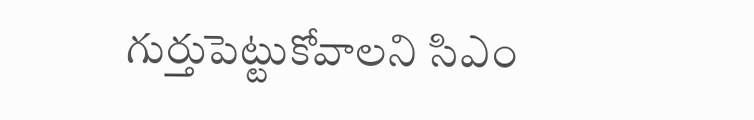గుర్తుపెట్టుకోవాలని సిఎం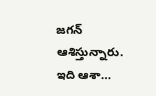జగన్‌ ఆశిస్తున్నారు. ఇది ఆశా…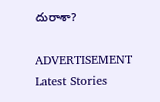దురాశా?

ADVERTISEMENT
Latest Stories